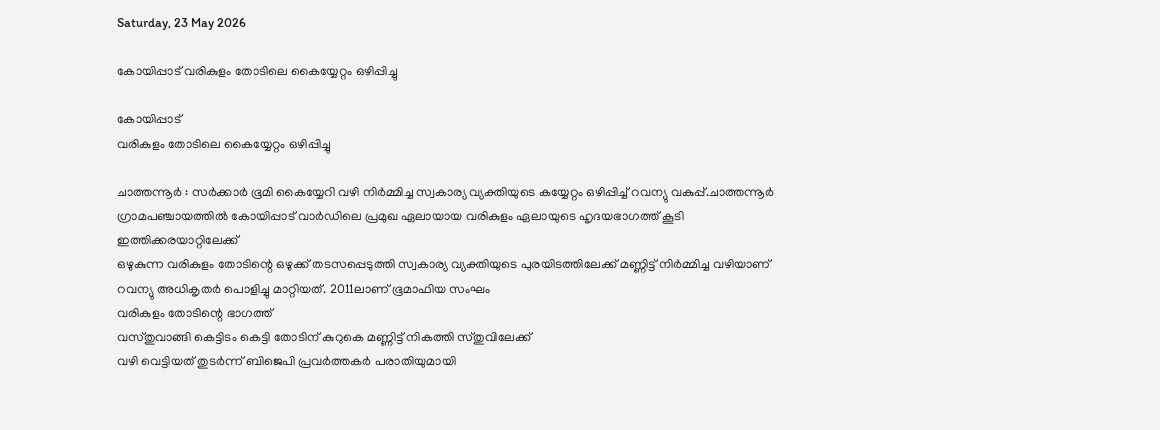Saturday, 23 May 2026

കോയിപ്പാട് വരികുളം തോടിലെ കൈയ്യേറ്റം ഒഴിപ്പിച്ചു

കോയിപ്പാട്
വരികുളം തോടിലെ കൈയ്യേറ്റം ഒഴിപ്പിച്ചു

ചാത്തന്നൂർ : സർക്കാർ ഭൂമി കൈയ്യേറി വഴി നിർമ്മിച്ച സ്വകാര്യ വ്യക്തിയുടെ കയ്യേറ്റം ഒഴിപ്പിച്ച് റവന്യു വകുപ്പ്.ചാത്തന്നൂർ ഗ്രാമപഞ്ചായത്തിൽ കോയിപ്പാട് വാർഡിലെ പ്രമുഖ ഏലായായ വരികുളം ഏലായുടെ ഹൃദയഭാഗത്ത് കൂടി ഇത്തിക്കരയാറ്റിലേക്ക്
ഒഴുകുന്ന വരികുളം തോടിന്റെ ഒഴുക്ക് തടസപ്പെടുത്തി സ്വകാര്യ വ്യക്തിയുടെ പുരയിടത്തിലേക്ക് മണ്ണിട്ട് നിർമ്മിച്ച വഴിയാണ് റവന്യു അധികൃതർ പൊളിച്ചു മാറ്റിയത്. 2011ലാണ് ഭൂമാഫിയ സംഘം
വരികുളം തോടിന്റെ ഭാഗത്ത്
വസ്തുവാങ്ങി കെട്ടിടം കെട്ടി തോടിന് കുറുകെ മണ്ണിട്ട് നികത്തി സ്തുവിലേക്ക്
വഴി വെട്ടിയത് തുടർന്ന് ബിജെപി പ്രവർത്തകർ പരാതിയുമായി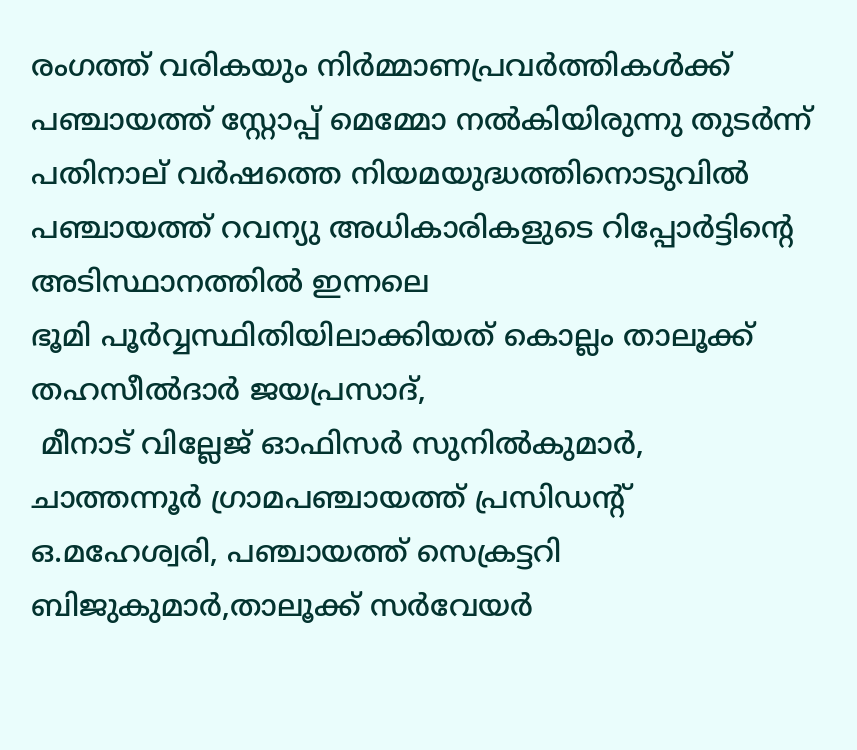രംഗത്ത് വരികയും നിർമ്മാണപ്രവർത്തികൾക്ക് പഞ്ചായത്ത്‌ സ്റ്റോപ്പ്‌ മെമ്മോ നൽകിയിരുന്നു തുടർന്ന് പതിനാല് വർഷത്തെ നിയമയുദ്ധത്തിനൊടുവിൽ പഞ്ചായത്ത്‌ റവന്യു അധികാരികളുടെ റിപ്പോർട്ടിന്റെ അടിസ്ഥാനത്തിൽ ഇന്നലെ
ഭൂമി പൂർവ്വസ്ഥിതിയിലാക്കിയത് കൊല്ലം താലൂക്ക് തഹസീൽദാർ ജയപ്രസാദ്,
 മീനാട് വില്ലേജ് ഓഫിസർ സുനിൽകുമാർ,
ചാത്തന്നൂർ ഗ്രാമപഞ്ചായത്ത്‌ പ്രസിഡന്റ്‌
ഒ.മഹേശ്വരി, പഞ്ചായത്ത്‌ സെക്രട്ടറി ബിജുകുമാർ,താലൂക്ക് സർവേയർ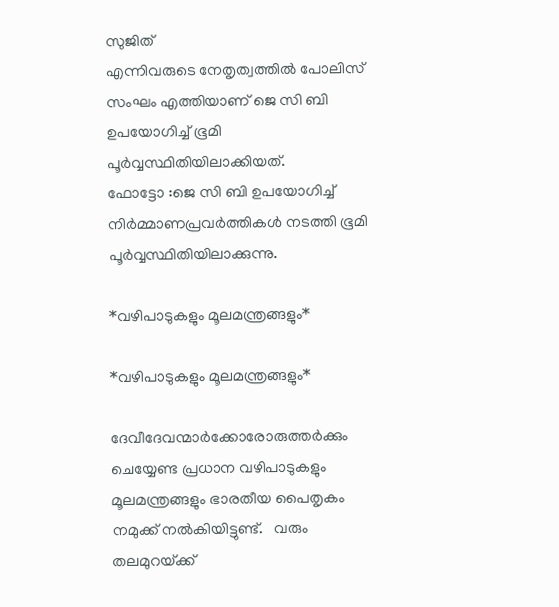സുജിത്
എന്നിവരുടെ നേതൃത്വത്തിൽ പോലിസ് സംഘം എത്തിയാണ് ജെ സി ബി ഉപയോഗിച്ച് ഭൂമി പൂർവ്വസ്ഥിതിയിലാക്കിയത്.
ഫോട്ടോ :ജെ സി ബി ഉപയോഗിച്ച് നിർമ്മാണപ്രവർത്തികൾ നടത്തി ഭൂമി പൂർവ്വസ്ഥിതിയിലാക്കുന്നു.

*വഴിപാടുകളും മൂലമന്ത്രങ്ങളും*

*വഴിപാടുകളും മൂലമന്ത്രങ്ങളും*

ദേവീദേവന്മാര്‍ക്കോരോരുത്തര്‍ക്കും ചെയ്യേണ്ട പ്രധാന വഴിപാടുകളും മൂലമന്ത്രങ്ങളും ഭാരതീയ പൈതൃകം നമുക്ക്‌ നല്‍കിയിട്ടുണ്ട്‌.   വരും തലമുറയ്‌ക്ക്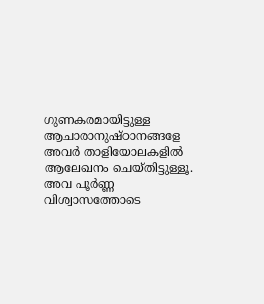ഗുണകരമായിട്ടുള്ള ആചാരാനുഷ്‌ഠാനങ്ങളേ അവര്‍ താളിയോലകളില്‍ ആലേഖനം ചെയ്‌തിട്ടുള്ളൂ.    അവ പൂര്‍ണ്ണ വിശ്വാസത്തോടെ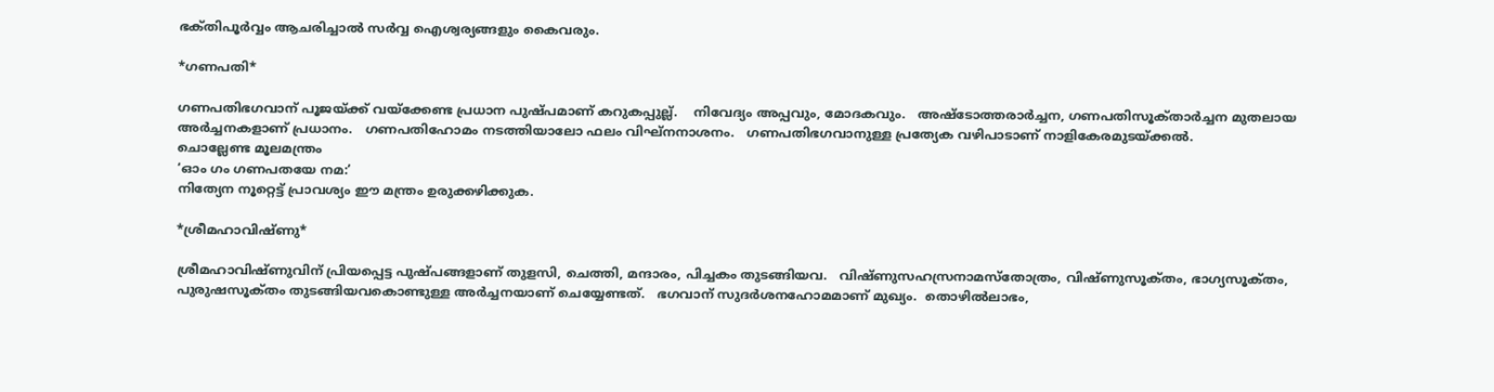ഭക്‌തിപൂര്‍വ്വം ആചരിച്ചാല്‍ സര്‍വ്വ ഐശ്വര്യങ്ങളും കൈവരും.

*ഗണപതി*

ഗണപതിഭഗവാന്‌ പൂജയ്‌ക്ക് വയ്‌ക്കേണ്ട പ്രധാന പുഷ്‌പമാണ്‌ കറുകപ്പുല്ല്‌.    നിവേദ്യം അപ്പവും, മോദകവും.   അഷ്‌ടോത്തരാര്‍ച്ചന, ഗണപതിസൂക്‌താര്‍ച്ചന മുതലായ അര്‍ച്ചനകളാണ്‌ പ്രധാനം.   ഗണപതിഹോമം നടത്തിയാലോ ഫലം വിഘ്‌നനാശനം.   ഗണപതിഭഗവാനുള്ള പ്രത്യേക വഴിപാടാണ്‌ നാളികേരമുടയ്‌ക്കല്‍.
ചൊല്ലേണ്ട മൂലമന്ത്രം
‘ഓം ഗം ഗണപതയേ നമ:’
നിത്യേന നൂറ്റെട്ട്‌ പ്രാവശ്യം ഈ മന്ത്രം ഉരുക്കഴിക്കുക.

*ശ്രീമഹാവിഷ്‌ണു*

ശ്രീമഹാവിഷ്‌ണുവിന്‌ പ്രിയപ്പെട്ട പുഷ്‌പങ്ങളാണ്‌ തുളസി, ചെത്തി, മന്ദാരം, പിച്ചകം തുടങ്ങിയവ.   വിഷ്‌ണുസഹസ്രനാമസ്‌തോത്രം, വിഷ്‌ണുസൂക്‌തം, ഭാഗ്യസൂക്‌തം, പുരുഷസൂക്‌തം തുടങ്ങിയവകൊണ്ടുള്ള അര്‍ച്ചനയാണ്‌ ചെയ്യേണ്ടത്‌.   ഭഗവാന്‌ സുദര്‍ശനഹോമമാണ്‌ മുഖ്യം.  തൊഴില്‍ലാഭം,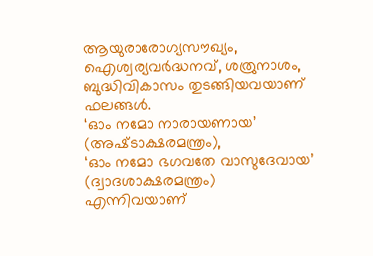ആയുരാരോഗ്യസൗഖ്യം, ഐശ്വര്യവര്‍ദ്ധനവ്‌, ശത്രുനാശം, ബുദ്ധിവികാസം തുടങ്ങിയവയാണ്‌ ഫലങ്ങള്‍.
‘ഓം നമോ നാരായണായ’
(അഷ്‌ടാക്ഷരമന്ത്രം),
‘ഓം നമോ ഭഗവതേ വാസുദേവായ’
(ദ്വാദശാക്ഷരമന്ത്രം)
എന്നിവയാണ്‌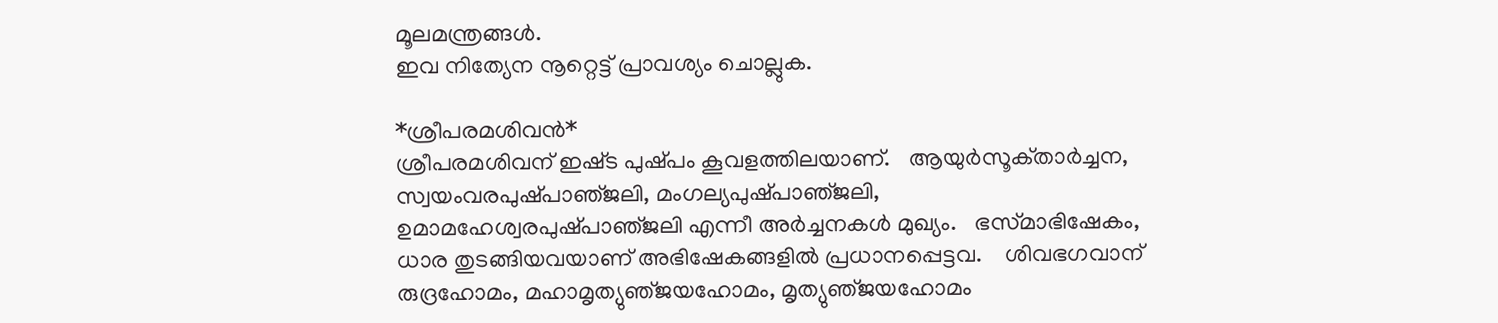മൂലമന്ത്രങ്ങള്‍.
ഇവ നിത്യേന നൂറ്റെട്ട്‌ പ്രാവശ്യം ചൊല്ലുക.

*ശ്രീപരമശിവൻ*
ശ്രീപരമശിവന്‌ ഇഷ്‌ട പുഷ്‌പം കൂവളത്തിലയാണ്‌.   ആയുര്‍സൂക്‌താര്‍ച്ചന, സ്വയംവരപുഷ്‌പാഞ്‌ജലി, മംഗല്യപുഷ്‌പാഞ്‌ജലി, ഉമാമഹേശ്വരപുഷ്‌പാഞ്‌ജലി എന്നീ അര്‍ച്ചനകള്‍ മുഖ്യം.   ഭസ്‌മാഭിഷേകം, ധാര തുടങ്ങിയവയാണ്‌ അഭിഷേകങ്ങളില്‍ പ്രധാനപ്പെട്ടവ.    ശിവഭഗവാന്‌ രുദ്രഹോമം, മഹാമൃത്യുഞ്‌ജയഹോമം, മൃത്യുഞ്‌ജയഹോമം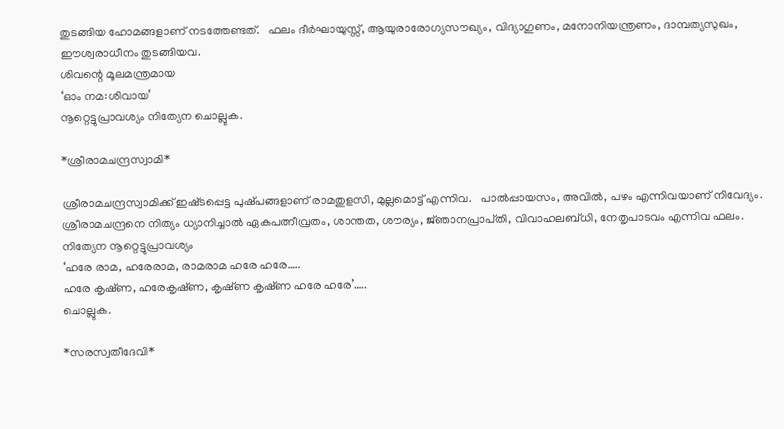തുടങ്ങിയ ഹോമങ്ങളാണ്‌ നടത്തേണ്ടത്‌.   ഫലം ദീര്‍ഘായുസ്സ്‌, ആയുരാരോഗ്യസൗഖ്യം, വിദ്യാഗുണം, മനോനിയന്ത്രണം, ദാമ്പത്യസുഖം, ഈശ്വരാധീനം തുടങ്ങിയവ.
ശിവന്റെ മൂലമന്ത്രമായ
‘ഓം നമ:ശിവായ’
നൂറ്റെട്ടുപ്രാവശ്യം നിത്യേന ചൊല്ലുക.

*ശ്രീരാമചന്ദ്രസ്വാമി*

ശ്രീരാമചന്ദ്രസ്വാമിക്ക്‌ ഇഷ്‌ടപ്പെട്ട പുഷ്‌പങ്ങളാണ്‌ രാമതുളസി, മുല്ലമൊട്ട്‌ എന്നിവ.   പാല്‍പ്പായസം, അവില്‍, പഴം എന്നിവയാണ്‌ നിവേദ്യം.   ശ്രീരാമചന്ദ്രനെ നിത്യം ധ്യാനിച്ചാല്‍ ഏകപത്നീവ്രതം, ശാന്തത, ശൗര്യം, ജ്‌ഞാനപ്രാപ്‌തി, വിവാഹലബ്‌ധി, നേതൃപാടവം എന്നിവ ഫലം.
നിത്യേന നൂറ്റെട്ടുപ്രാവശ്യം
‘ഹരേ രാമ, ഹരേരാമ, രാമരാമ ഹരേ ഹരേ…..
ഹരേ കൃഷ്‌ണ, ഹരേകൃഷ്‌ണ, കൃഷ്‌ണ കൃഷ്‌ണ ഹരേ ഹരേ’…..
ചൊല്ലുക.

*സരസ്വതീദേവി*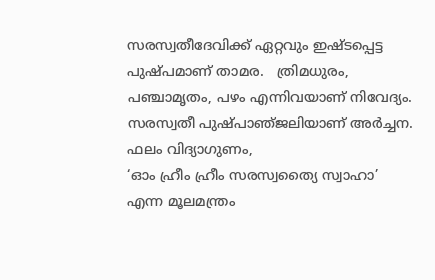സരസ്വതീദേവിക്ക്‌ ഏറ്റവും ഇഷ്‌ടപ്പെട്ട പുഷ്‌പമാണ്‌ താമര.   ത്രിമധുരം, പഞ്ചാമൃതം, പഴം എന്നിവയാണ്‌ നിവേദ്യം.   സരസ്വതീ പുഷ്‌പാഞ്‌ജലിയാണ്‌ അര്‍ച്ചന.   ഫലം വിദ്യാഗുണം,
‘ഓം ഹ്രീം ഹ്രീം സരസ്വത്യൈ സ്വാഹാ’ എന്ന മൂലമന്ത്രം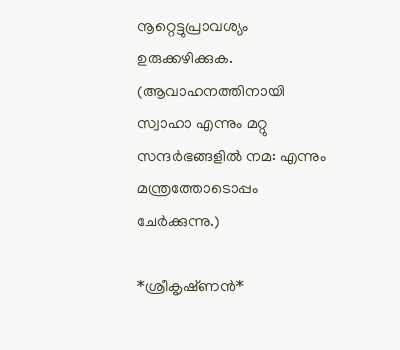നൂറ്റെട്ടുപ്രാവശ്യം ഉരുക്കഴിക്കുക.
(ആവാഹനത്തിനായി സ്വാഹാ എന്നും മറ്റു സന്ദര്‍ഭങ്ങളില്‍ നമ: എന്നും മന്ത്രത്തോടൊപ്പം ചേര്‍ക്കുന്നു.)

*ശ്രീകൃഷ്‌ണൻ*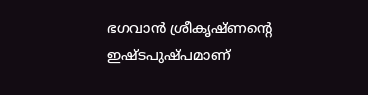ഭഗവാന്‍ ശ്രീകൃഷ്‌ണന്റെ ഇഷ്‌ടപുഷ്‌പമാണ്‌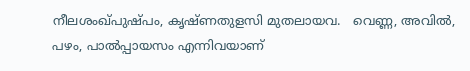നീലശംഖ്‌പുഷ്‌പം, കൃഷ്‌ണതുളസി മുതലായവ.   വെണ്ണ, അവില്‍, പഴം, പാല്‍പ്പായസം എന്നിവയാണ്‌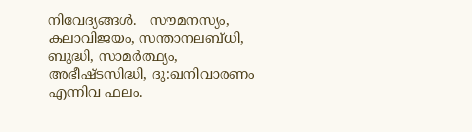നിവേദ്യങ്ങള്‍.   സൗമനസ്യം, കലാവിജയം, സന്താനലബ്‌ധി, ബുദ്ധി, സാമര്‍ത്ഥ്യം, അഭീഷ്‌ടസിദ്ധി, ദു:ഖനിവാരണം എന്നിവ ഫലം.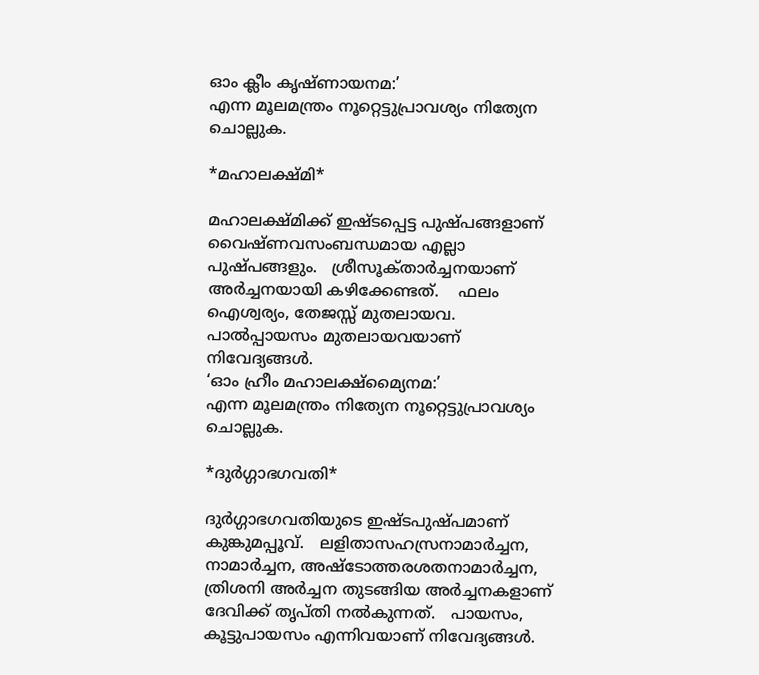ഓം ക്ലീം കൃഷ്‌ണായനമ:’
എന്ന മൂലമന്ത്രം നൂറ്റെട്ടുപ്രാവശ്യം നിത്യേന ചൊല്ലുക.

*മഹാലക്ഷ്‌മി*

മഹാലക്ഷ്‌മിക്ക്‌ ഇഷ്‌ടപ്പെട്ട പുഷ്‌പങ്ങളാണ്‌ വൈഷ്‌ണവസംബന്ധമായ എല്ലാ പുഷ്‌പങ്ങളും.   ശ്രീസൂക്‌താര്‍ച്ചനയാണ്‌ അര്‍ച്ചനയായി കഴിക്കേണ്ടത്‌.    ഫലം ഐശ്വര്യം, തേജസ്സ്‌ മുതലായവ.  പാല്‍പ്പായസം മുതലായവയാണ്‌ നിവേദ്യങ്ങള്‍.
‘ഓം ഹ്രീം മഹാലക്ഷ്‌മ്യൈനമ:’
എന്ന മൂലമന്ത്രം നിത്യേന നൂറ്റെട്ടുപ്രാവശ്യം ചൊല്ലുക.

*ദുര്‍ഗ്ഗാഭഗവതി*

ദുര്‍ഗ്ഗാഭഗവതിയുടെ ഇഷ്‌ടപുഷ്‌പമാണ്‌ കുങ്കുമപ്പൂവ്‌.   ലളിതാസഹസ്രനാമാര്‍ച്ചന, നാമാര്‍ച്ചന, അഷ്‌ടോത്തരശതനാമാര്‍ച്ചന, ത്രിശനി അര്‍ച്ചന തുടങ്ങിയ അര്‍ച്ചനകളാണ്‌ ദേവിക്ക്‌ തൃപ്‌തി നല്‍കുന്നത്‌.   പായസം, കൂട്ടുപായസം എന്നിവയാണ്‌ നിവേദ്യങ്ങള്‍.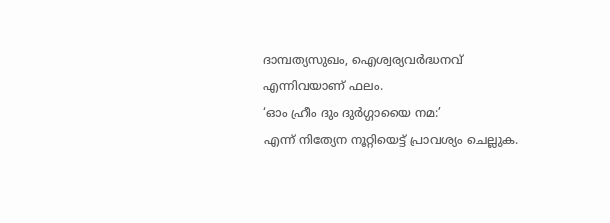ദാമ്പത്യസുഖം, ഐശ്വര്യവര്‍ദ്ധനവ്‌ എന്നിവയാണ്‌ ഫലം.
‘ഓം ഹ്രീം ദും ദുര്‍ഗ്ഗായൈ നമ:’
എന്ന്‌ നിത്യേന നൂറ്റിയെട്ട്‌ പ്രാവശ്യം ചെല്ലുക.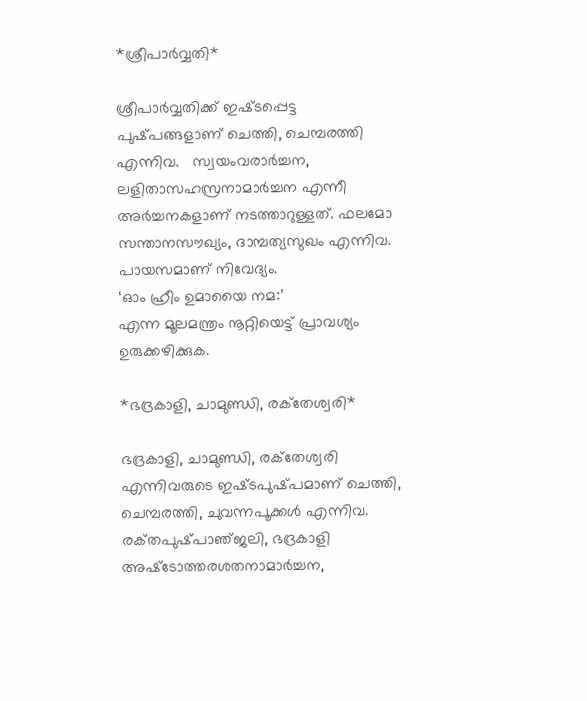*ശ്രീപാര്‍വ്വതി*

ശ്രീപാര്‍വ്വതിക്ക്‌ ഇഷ്‌ടപ്പെട്ട പുഷ്‌പങ്ങളാണ്‌ ചെത്തി, ചെമ്പരത്തി എന്നിവ.   സ്വയംവരാര്‍ച്ചന, ലളിതാസഹസ്രനാമാര്‍ച്ചന എന്നീ അര്‍ച്ചനകളാണ്‌ നടത്താറുള്ളത്‌. ഫലമോ സന്താനസൗഖ്യം, ദാമ്പത്യസുഖം എന്നിവ.   പായസമാണ്‌ നിവേദ്യം.
‘ഓം ഹ്രീം ഉമായൈ നമ:’
എന്ന മൂലമന്ത്രം നൂറ്റിയെട്ട്‌ പ്രാവശ്യം ഉരുക്കഴിക്കുക.

*ഭദ്രകാളി, ചാമുണ്ഡി, രക്‌തേശ്വരി*

ഭദ്രകാളി, ചാമുണ്ഡി, രക്‌തേശ്വരി എന്നിവരുടെ ഇഷ്‌ടപുഷ്‌പമാണ്‌ ചെത്തി, ചെമ്പരത്തി, ചുവന്നപൂക്കള്‍ എന്നിവ. രക്‌തപുഷ്‌പാഞ്‌ജലി, ഭദ്രകാളി അഷ്‌ടോത്തരശതനാമാര്‍ച്ചന,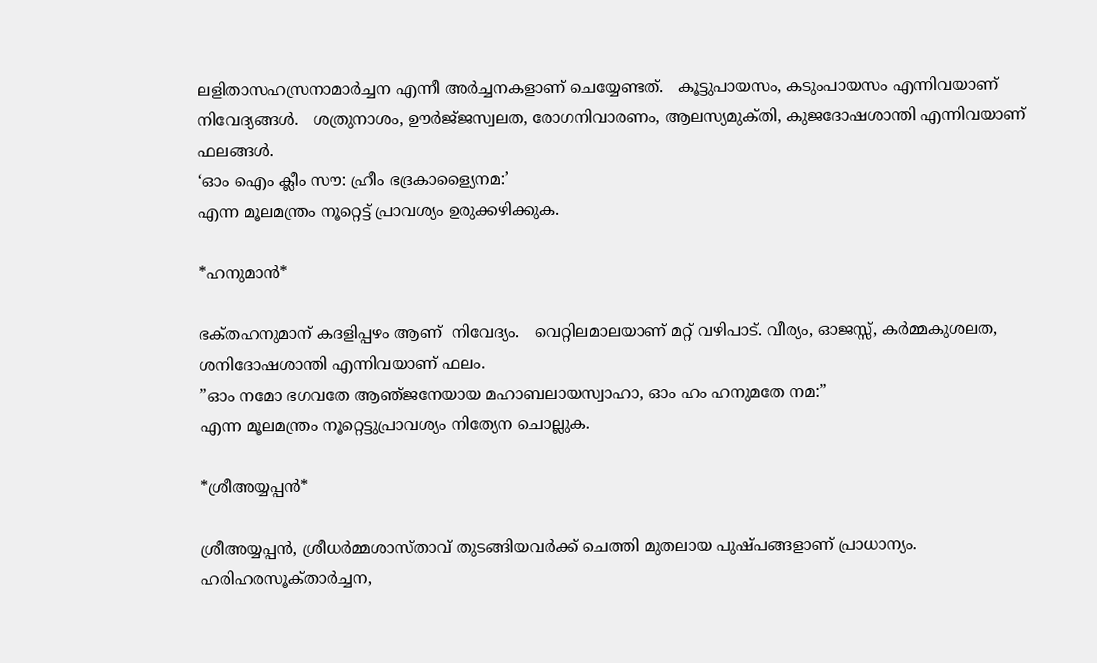ലളിതാസഹസ്രനാമാര്‍ച്ചന എന്നീ അര്‍ച്ചനകളാണ്‌ ചെയ്യേണ്ടത്‌.   കൂട്ടുപായസം, കടുംപായസം എന്നിവയാണ്‌ നിവേദ്യങ്ങള്‍.   ശത്രുനാശം, ഊര്‍ജ്‌ജസ്വലത, രോഗനിവാരണം, ആലസ്യമുക്‌തി, കുജദോഷശാന്തി എന്നിവയാണ്‌ ഫലങ്ങള്‍.
‘ഓം ഐം ക്ലീം സൗ: ഹ്രീം ഭദ്രകാള്യൈനമ:’
എന്ന മൂലമന്ത്രം നൂറ്റെട്ട്‌ പ്രാവശ്യം ഉരുക്കഴിക്കുക.

*ഹനുമാൻ*

ഭക്‌തഹനുമാന്‌ കദളിപ്പഴം ആണ്  നിവേദ്യം.   വെറ്റിലമാലയാണ്‌ മറ്റ്‌ വഴിപാട്‌. വീര്യം, ഓജസ്സ്‌, കര്‍മ്മകുശലത, ശനിദോഷശാന്തി എന്നിവയാണ്‌ ഫലം.
”ഓം നമോ ഭഗവതേ ആഞ്‌ജനേയായ മഹാബലായസ്വാഹാ, ഓം ഹം ഹനുമതേ നമ:”
എന്ന മൂലമന്ത്രം നൂറ്റെട്ടുപ്രാവശ്യം നിത്യേന ചൊല്ലുക.

*ശ്രീഅയ്യപ്പന്‍*

ശ്രീഅയ്യപ്പന്‍, ശ്രീധര്‍മ്മശാസ്‌താവ്‌ തുടങ്ങിയവര്‍ക്ക്‌ ചെത്തി മുതലായ പുഷ്‌പങ്ങളാണ്‌ പ്രാധാന്യം.   ഹരിഹരസൂക്‌താര്‍ച്ചന,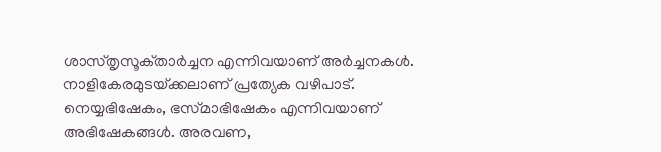ശാസ്‌തൃസൂക്‌താര്‍ച്ചന എന്നിവയാണ്‌ അര്‍ച്ചനകള്‍.   നാളികേരമുടയ്‌ക്കലാണ്‌ പ്രത്യേക വഴിപാട്‌.   നെയ്യഭിഷേകം, ഭസ്‌മാഭിഷേകം എന്നിവയാണ്‌ അഭിഷേകങ്ങള്‍. അരവണ,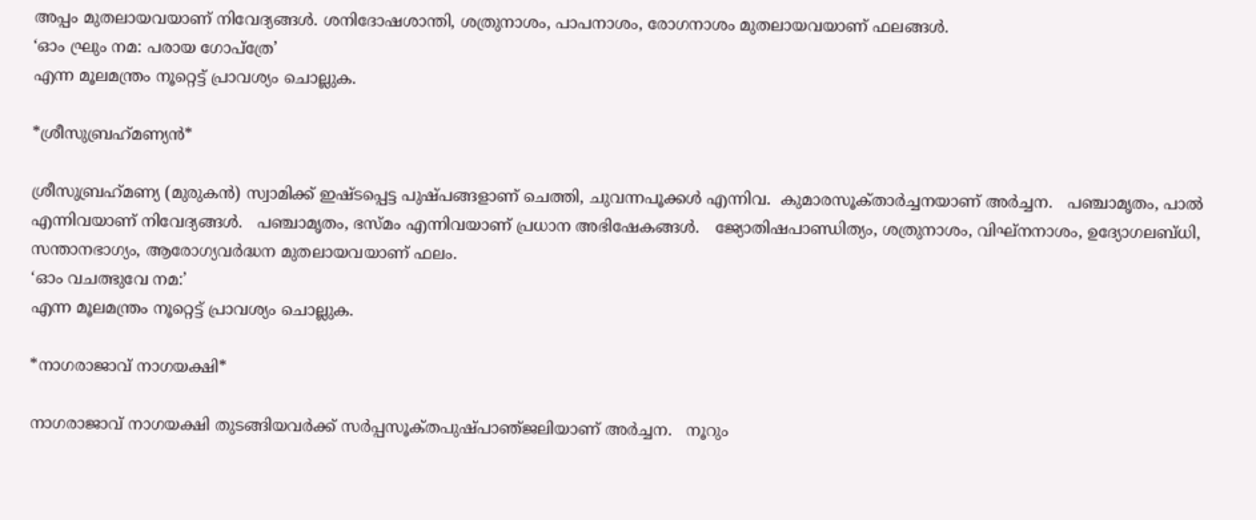അപ്പം മുതലായവയാണ്‌ നിവേദ്യങ്ങള്‍. ശനിദോഷശാന്തി, ശത്രുനാശം, പാപനാശം, രോഗനാശം മുതലായവയാണ്‌ ഫലങ്ങള്‍.
‘ഓം ഘ്രും നമ: പരായ ഗോപ്‌ത്രേ’
എന്ന മൂലമന്ത്രം നൂറ്റെട്ട്‌ പ്രാവശ്യം ചൊല്ലുക.

*ശ്രീസുബ്രഹ്‌മണ്യൻ*

ശ്രീസുബ്രഹ്‌മണ്യ (മുരുകന്‍) സ്വാമിക്ക്‌ ഇഷ്‌ടപ്പെട്ട പുഷ്‌പങ്ങളാണ്‌ ചെത്തി, ചുവന്നപൂക്കള്‍ എന്നിവ.  കുമാരസൂക്‌താര്‍ച്ചനയാണ്‌ അര്‍ച്ചന.   പഞ്ചാമൃതം, പാല്‍ എന്നിവയാണ്‌ നിവേദ്യങ്ങള്‍.   പഞ്ചാമൃതം, ഭസ്‌മം എന്നിവയാണ്‌ പ്രധാന അഭിഷേകങ്ങള്‍.   ജ്യോതിഷപാണ്ഡിത്യം, ശത്രുനാശം, വിഘ്‌നനാശം, ഉദ്യോഗലബ്‌ധി, സന്താനഭാഗ്യം, ആരോഗ്യവര്‍ദ്ധന മുതലായവയാണ്‌ ഫലം.
‘ഓം വചത്ഭുവേ നമ:’
എന്ന മൂലമന്ത്രം നൂറ്റെട്ട്‌ പ്രാവശ്യം ചൊല്ലുക.

*നാഗരാജാവ്‌ നാഗയക്ഷി*

നാഗരാജാവ്‌ നാഗയക്ഷി തുടങ്ങിയവര്‍ക്ക്‌ സര്‍പ്പസൂക്‌തപുഷ്‌പാഞ്‌ജലിയാണ്‌ അര്‍ച്ചന.   നൂറും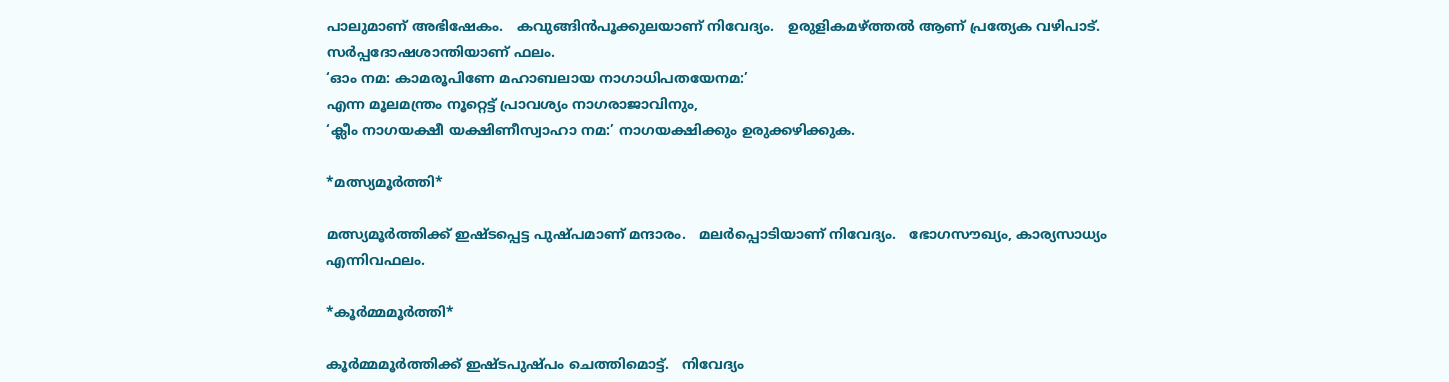പാലുമാണ്‌ അഭിഷേകം.   കവുങ്ങിന്‍പൂക്കുലയാണ്‌ നിവേദ്യം.   ഉരുളികമഴ്‌ത്തല്‍ ആണ്‌ പ്രത്യേക വഴിപാട്‌. സര്‍പ്പദോഷശാന്തിയാണ്‌ ഫലം.
‘ഓം നമ: കാമരൂപിണേ മഹാബലായ നാഗാധിപതയേനമ:’
എന്ന മൂലമന്ത്രം നൂറ്റെട്ട്‌ പ്രാവശ്യം നാഗരാജാവിനും,
‘ക്ലീം നാഗയക്ഷീ യക്ഷിണീസ്വാഹാ നമ:’ നാഗയക്ഷിക്കും ഉരുക്കഴിക്കുക.

*മത്സ്യമൂര്‍ത്തി*

മത്സ്യമൂര്‍ത്തിക്ക്‌ ഇഷ്‌ടപ്പെട്ട പുഷ്‌പമാണ്‌ മന്ദാരം.   മലര്‍പ്പൊടിയാണ്‌ നിവേദ്യം.   ഭോഗസൗഖ്യം, കാര്യസാധ്യം എന്നിവഫലം.

*കൂര്‍മ്മമൂര്‍ത്തി*

കൂര്‍മ്മമൂര്‍ത്തിക്ക്‌ ഇഷ്‌ടപുഷ്‌പം ചെത്തിമൊട്ട്‌.   നിവേദ്യം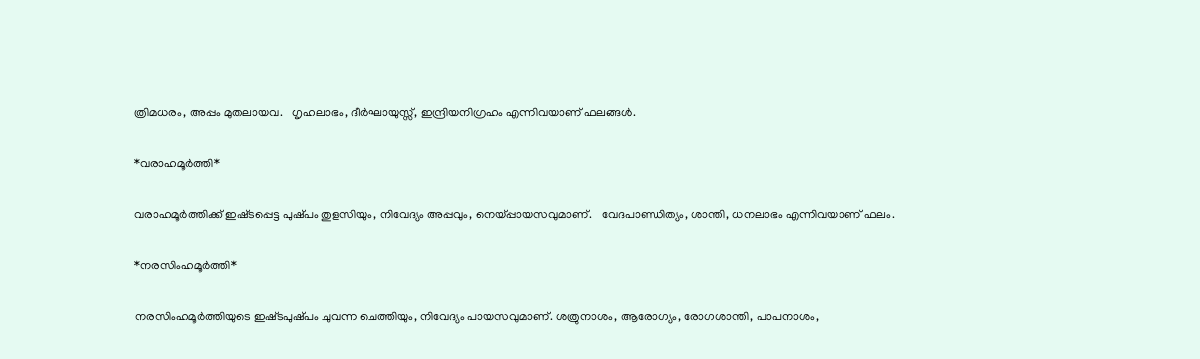ത്രിമധരം, അപ്പം മുതലായവ.   ഗൃഹലാഭം, ദീര്‍ഘായുസ്സ്‌, ഇന്ദ്രിയനിഗ്രഹം എന്നിവയാണ്‌ ഫലങ്ങള്‍.

*വരാഹമൂര്‍ത്തി*

വരാഹമൂര്‍ത്തിക്ക്‌ ഇഷ്‌ടപ്പെട്ട പുഷ്‌പം തുളസിയും, നിവേദ്യം അപ്പവും, നെയ്‌പ്പായസവുമാണ്‌.   വേദപാണ്ഡിത്യം, ശാന്തി, ധനലാഭം എന്നിവയാണ്‌ ഫലം.

*നരസിംഹമൂര്‍ത്തി*

നരസിംഹമൂര്‍ത്തിയുടെ ഇഷ്‌ടപുഷ്‌പം ചുവന്ന ചെത്തിയും, നിവേദ്യം പായസവുമാണ്‌. ശത്രുനാശം, ആരോഗ്യം, രോഗശാന്തി, പാപനാശം,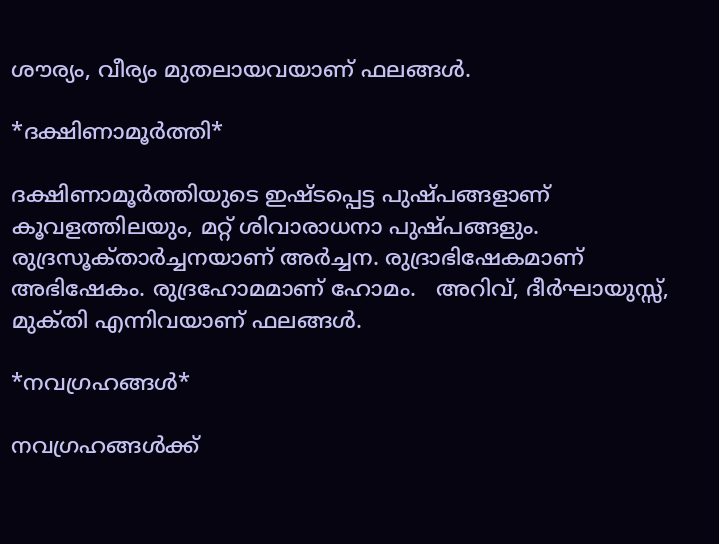ശൗര്യം, വീര്യം മുതലായവയാണ്‌ ഫലങ്ങള്‍.

*ദക്ഷിണാമൂര്‍ത്തി*

ദക്ഷിണാമൂര്‍ത്തിയുടെ ഇഷ്‌ടപ്പെട്ട പുഷ്‌പങ്ങളാണ്‌ കൂവളത്തിലയും, മറ്റ്‌ ശിവാരാധനാ പുഷ്‌പങ്ങളും.   രുദ്രസൂക്‌താര്‍ച്ചനയാണ്‌ അര്‍ച്ചന. രുദ്രാഭിഷേകമാണ്‌ അഭിഷേകം. രുദ്രഹോമമാണ്‌ ഹോമം.   അറിവ്‌, ദീര്‍ഘായുസ്സ്‌, മുക്‌തി എന്നിവയാണ്‌ ഫലങ്ങള്‍.

*നവഗ്രഹങ്ങള്‍*

നവഗ്രഹങ്ങള്‍ക്ക്‌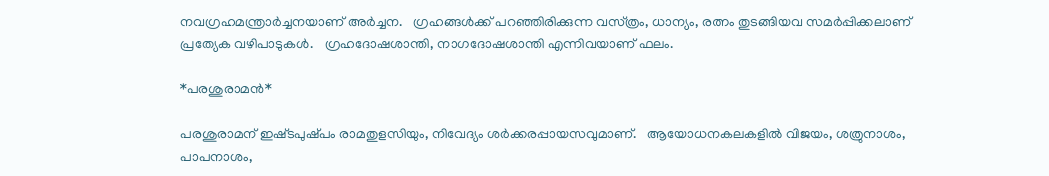നവഗ്രഹമന്ത്രാര്‍ച്ചനയാണ്‌ അര്‍ച്ചന.   ഗ്രഹങ്ങള്‍ക്ക്‌ പറഞ്ഞിരിക്കുന്ന വസ്‌ത്രം, ധാന്യം, രത്നം തുടങ്ങിയവ സമര്‍പ്പിക്കലാണ്‌ പ്രത്യേക വഴിപാടുകള്‍.   ഗ്രഹദോഷശാന്തി, നാഗദോഷശാന്തി എന്നിവയാണ്‌ ഫലം.

*പരശുരാമൻ*

പരശുരാമന്‌ ഇഷ്‌ടപുഷ്‌പം രാമതുളസിയും, നിവേദ്യം ശര്‍ക്കരപ്പായസവുമാണ്‌.   ആയോധനകലകളില്‍ വിജയം, ശത്രുനാശം, പാപനാശം,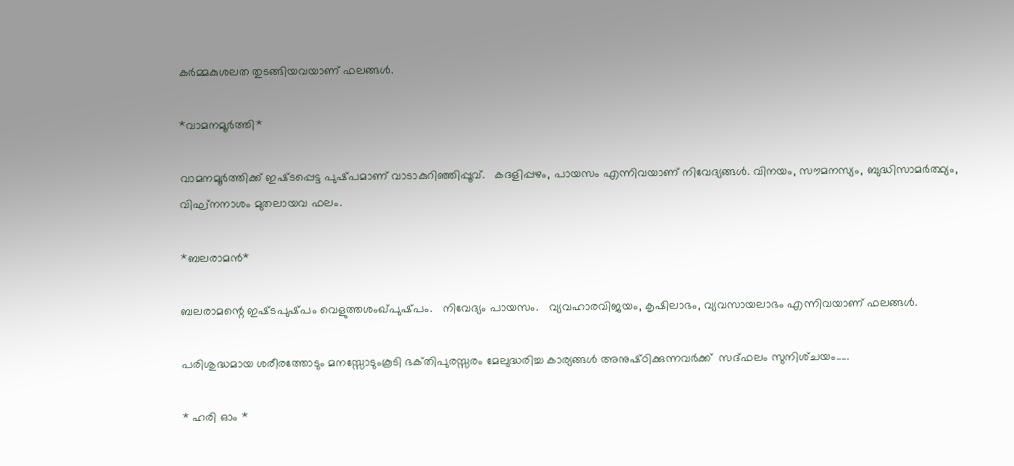കര്‍മ്മകുശലത തുടങ്ങിയവയാണ്‌ ഫലങ്ങള്‍.

*വാമനമൂര്‍ത്തി*

വാമനമൂര്‍ത്തിക്ക്‌ ഇഷ്‌ടപ്പെട്ട പുഷ്‌പമാണ്‌ വാടാകുറിഞ്ഞിപ്പൂവ്‌.   കദളിപ്പഴം, പായസം എന്നിവയാണ്‌ നിവേദ്യങ്ങള്‍. വിനയം, സൗമനസ്യം, ബുദ്ധിസാമര്‍ത്ഥ്യം, വിഘ്‌നനാശം മുതലായവ ഫലം.

*ബലരാമൻ*

ബലരാമന്റെ ഇഷ്‌ടപുഷ്‌പം വെളുത്തശംഖ്‌പുഷ്‌പം.   നിവേദ്യം പായസം.   വ്യവഹാരവിജയം, കൃഷിലാഭം, വ്യവസായലാഭം എന്നിവയാണ്‌ ഫലങ്ങള്‍.

പരിശുദ്ധമായ ശരീരത്തോടും മനസ്സോടുംകൂടി ഭക്‌തിപുരസ്സരം മേലുദ്ധരിച്ച കാര്യങ്ങള്‍ അനുഷ്‌ഠിക്കുന്നവര്‍ക്ക്‌  സദ്‌ഫലം സുനിശ്‌ചയം.....

* ഹരി ഓം *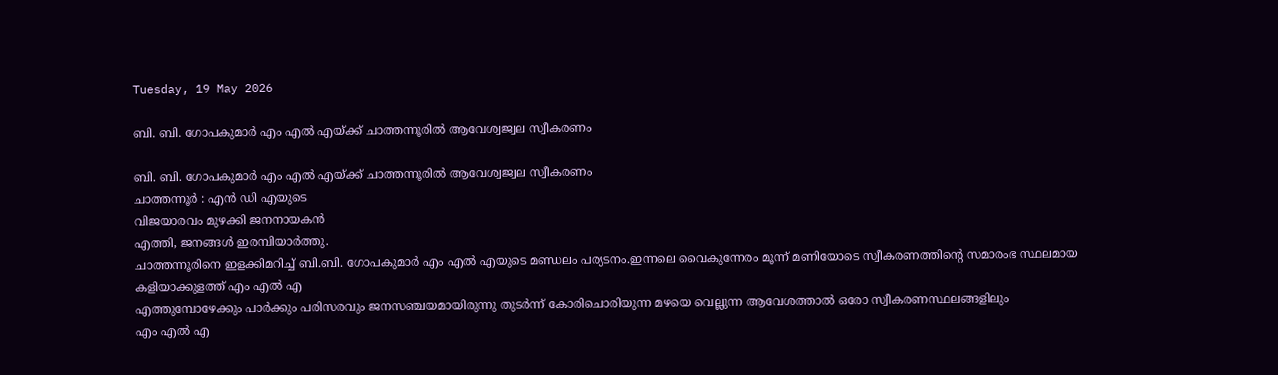Tuesday, 19 May 2026

ബി. ബി. ഗോപകുമാർ എം എൽ എയ്ക്ക് ചാത്തന്നൂരിൽ ആവേശ്വജ്വല സ്വീകരണം

ബി. ബി. ഗോപകുമാർ എം എൽ എയ്ക്ക് ചാത്തന്നൂരിൽ ആവേശ്വജ്വല സ്വീകരണം
ചാത്തന്നൂർ : എൻ ഡി എയുടെ
വിജയാരവം മുഴക്കി ജനനായകൻ
എത്തി, ജനങ്ങൾ ഇരമ്പിയാർത്തു.
ചാത്തന്നൂരിനെ ഇളക്കിമറിച്ച് ബി.ബി. ഗോപകുമാർ എം എൽ എയുടെ മണ്ഡലം പര്യടനം.ഇന്നലെ വൈകുന്നേരം മൂന്ന് മണിയോടെ സ്വീകരണത്തിന്റെ സമാരംഭ സ്ഥലമായ കളിയാക്കുളത്ത് എം എൽ എ
എത്തുമ്പോഴേക്കും പാർക്കും പരിസരവും ജനസഞ്ചയമായിരുന്നു തുടർന്ന് കോരിചൊരിയുന്ന മഴയെ വെല്ലുന്ന ആവേശത്താൽ ഒരോ സ്വീകരണസ്ഥലങ്ങളിലും
എം എൽ എ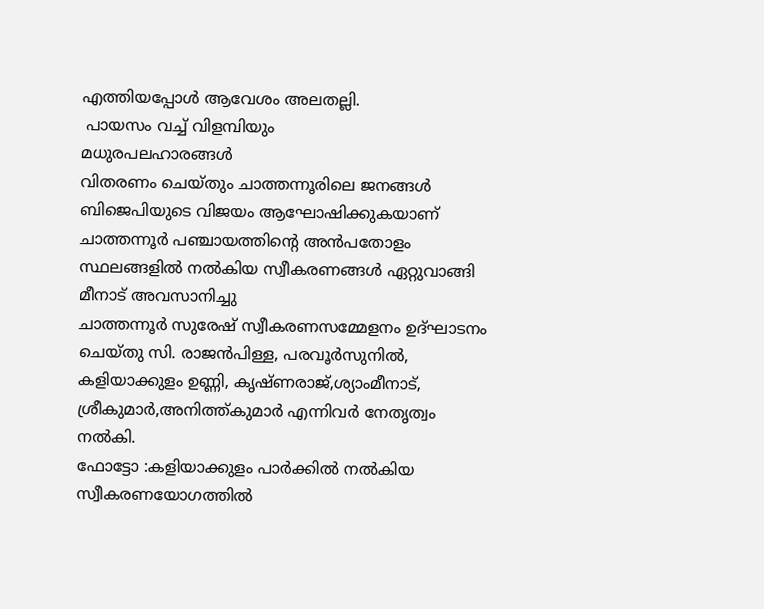എത്തിയപ്പോൾ ആവേശം അലതല്ലി.
 പായസം വച്ച് വിളമ്പിയും
മധുരപലഹാരങ്ങൾ
വിതരണം ചെയ്തും ചാത്തന്നൂരിലെ ജനങ്ങൾ ബിജെപിയുടെ വിജയം ആഘോഷിക്കുകയാണ്
ചാത്തന്നൂർ പഞ്ചായത്തിന്റെ അൻപതോളം സ്ഥലങ്ങളിൽ നൽകിയ സ്വീകരണങ്ങൾ ഏറ്റുവാങ്ങി മീനാട് അവസാനിച്ചു
ചാത്തന്നൂർ സുരേഷ് സ്വീകരണസമ്മേളനം ഉദ്ഘാടനം ചെയ്തു സി. രാജൻപിള്ള, പരവൂർസുനിൽ,
കളിയാക്കുളം ഉണ്ണി, കൃഷ്ണരാജ്,ശ്യാംമീനാട്, ശ്രീകുമാർ,അനിത്ത്കുമാർ എന്നിവർ നേതൃത്വം നൽകി.
ഫോട്ടോ :കളിയാക്കുളം പാർക്കിൽ നൽകിയ സ്വീകരണയോഗത്തിൽ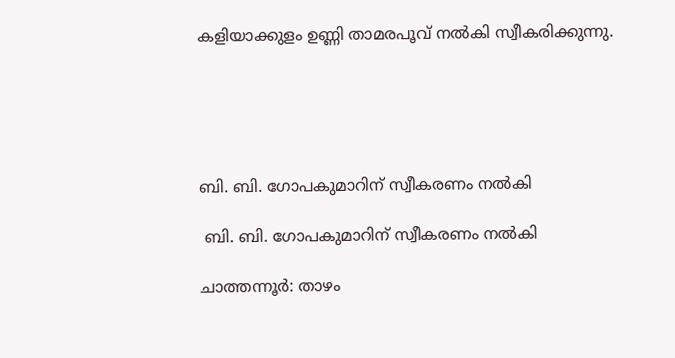കളിയാക്കുളം ഉണ്ണി താമരപൂവ് നൽകി സ്വീകരിക്കുന്നു.





ബി. ബി. ഗോപകുമാറിന് സ്വീകരണം നൽകി

 ബി. ബി. ഗോപകുമാറിന് സ്വീകരണം നൽകി

ചാത്തന്നൂർ: താഴം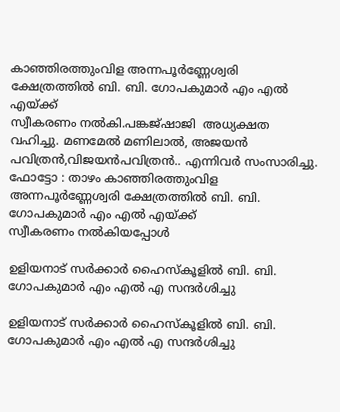കാഞ്ഞിരത്തുംവിള അന്നപൂർണ്ണേശ്വരി ക്ഷേത്രത്തിൽ ബി. ബി. ഗോപകുമാർ എം എൽ എയ്ക്ക്
സ്വീകരണം നൽകി.പങ്കജ്ഷാജി  അധ്യക്ഷത വഹിച്ചു. മണമേൽ മണിലാൽ, അജയൻ പവിത്രൻ,വിജയൻപവിത്രൻ.. എന്നിവർ സംസാരിച്ചു.
ഫോട്ടോ : താഴം കാഞ്ഞിരത്തുംവിള അന്നപൂർണ്ണേശ്വരി ക്ഷേത്രത്തിൽ ബി. ബി. ഗോപകുമാർ എം എൽ എയ്ക്ക്
സ്വീകരണം നൽകിയപ്പോൾ

ഉളിയനാട് സർക്കാർ ഹൈസ്കൂളിൽ ബി. ബി. ഗോപകുമാർ എം എൽ എ സന്ദർശിച്ചു

ഉളിയനാട് സർക്കാർ ഹൈസ്കൂളിൽ ബി. ബി. ഗോപകുമാർ എം എൽ എ സന്ദർശിച്ചു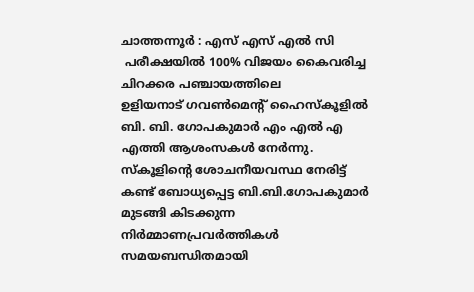ചാത്തന്നൂർ : എസ് എസ് എൽ സി
 പരീക്ഷയിൽ 100% വിജയം കൈവരിച്ച
ചിറക്കര പഞ്ചായത്തിലെ
ഉളിയനാട് ഗവൺമെന്റ് ഹൈസ്കൂളിൽ
ബി. ബി. ഗോപകുമാർ എം എൽ എ
എത്തി ആശംസകൾ നേർന്നു.
സ്കൂളിന്റെ ശോചനീയവസ്ഥ നേരിട്ട് കണ്ട് ബോധ്യപ്പെട്ട ബി.ബി.ഗോപകുമാർ
മുടങ്ങി കിടക്കുന്ന
നിർമ്മാണപ്രവർത്തികൾ സമയബന്ധിതമായി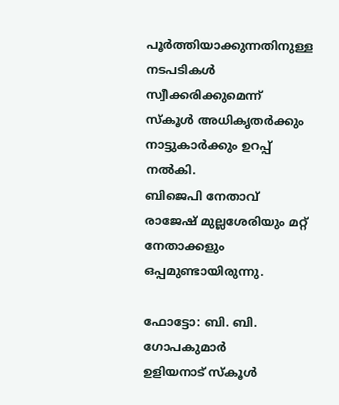പൂർത്തിയാക്കുന്നതിനുള്ള നടപടികൾ സ്വീക്കരിക്കുമെന്ന് സ്കൂൾ അധികൃതർക്കും നാട്ടുകാർക്കും ഉറപ്പ് നൽകി.
ബിജെപി നേതാവ് രാജേഷ് മുല്ലശേരിയും മറ്റ് നേതാക്കളും ഒപ്പമുണ്ടായിരുന്നു.

ഫോട്ടോ: ബി. ബി. ഗോപകുമാർ
ഉളിയനാട് സ്കൂൾ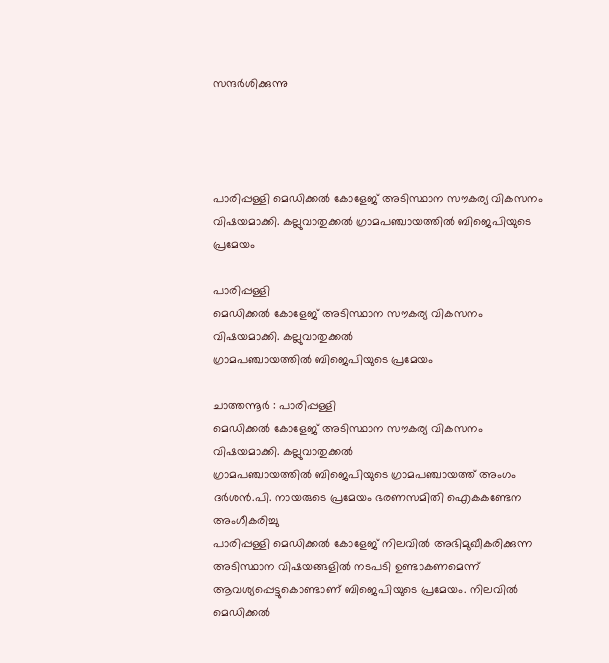സന്ദർശിക്കുന്നു




പാരിപ്പള്ളി മെഡിക്കൽ കോളേജ് അടിസ്ഥാന സൗകര്യ വികസനം വിഷയമാക്കി. കല്ലുവാതുക്കൽ ഗ്രാമപഞ്ചായത്തിൽ ബിജെപിയുടെ പ്രമേയം

പാരിപ്പള്ളി
മെഡിക്കൽ കോളേജ് അടിസ്ഥാന സൗകര്യ വികസനം വിഷയമാക്കി. കല്ലുവാതുക്കൽ
ഗ്രാമപഞ്ചായത്തിൽ ബിജെപിയുടെ പ്രമേയം

ചാത്തന്നൂർ : പാരിപ്പള്ളി
മെഡിക്കൽ കോളേജ് അടിസ്ഥാന സൗകര്യ വികസനം വിഷയമാക്കി. കല്ലുവാതുക്കൽ
ഗ്രാമപഞ്ചായത്തിൽ ബിജെപിയുടെ ഗ്രാമപഞ്ചായത്ത്‌ അംഗം ദർശൻ.പി. നായരുടെ പ്രമേയം ഭരണസമിതി ഐകകണ്ടേന അംഗീകരിച്ചു
പാരിപ്പള്ളി മെഡിക്കൽ കോളേജ് നിലവിൽ അഭിമുഖീകരിക്കുന്ന അടിസ്ഥാന വിഷയങ്ങളിൽ നടപടി ഉണ്ടാകണമെന്ന് ആവശ്യപ്പെട്ടുകൊണ്ടാണ് ബിജെപിയുടെ പ്രമേയം. നിലവിൽ മെഡിക്കൽ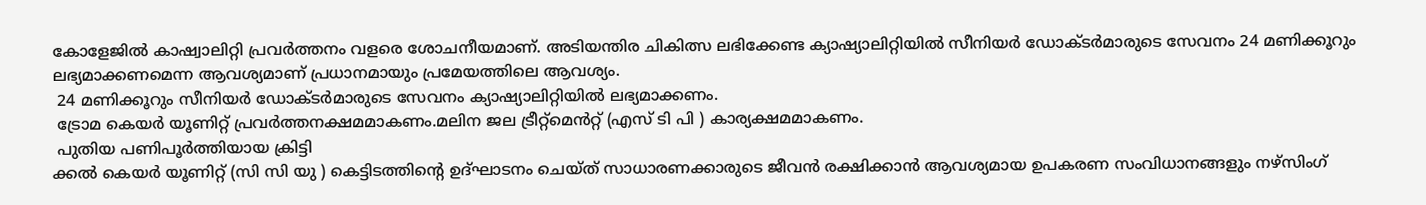കോളേജിൽ കാഷ്വാലിറ്റി പ്രവർത്തനം വളരെ ശോചനീയമാണ്. അടിയന്തിര ചികിത്സ ലഭിക്കേണ്ട ക്യാഷ്യാലിറ്റിയിൽ സീനിയർ ഡോക്ടർമാരുടെ സേവനം 24 മണിക്കൂറും ലഭ്യമാക്കണമെന്ന ആവശ്യമാണ് പ്രധാനമായും പ്രമേയത്തിലെ ആവശ്യം.
 24 മണിക്കൂറും സീനിയർ ഡോക്‌ടർമാരുടെ സേവനം ക്യാഷ്യാലിറ്റിയിൽ ലഭ്യമാക്കണം.
 ട്രോമ കെയർ യൂണിറ്റ് പ്രവർത്തനക്ഷമമാകണം.മലിന ജല ട്രീറ്റ്‌മെൻറ്റ് (എസ് ടി പി ) കാര്യക്ഷമമാകണം.
 പുതിയ പണിപൂർത്തിയായ ക്രിട്ടി
ക്കൽ കെയർ യൂണിറ്റ് (സി സി യു ) കെട്ടിടത്തിന്റെ ഉദ്ഘാടനം ചെയ്‌ത് സാധാരണക്കാരുടെ ജീവൻ രക്ഷിക്കാൻ ആവശ്യമായ ഉപകരണ സംവിധാനങ്ങളും നഴ്സിംഗ്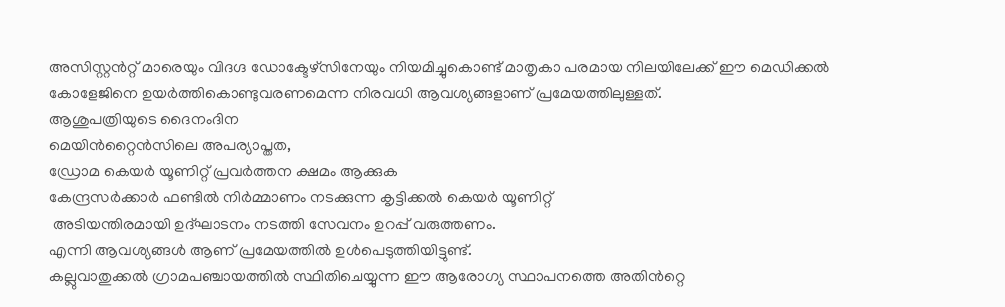അസിസ്റ്റൻറ്റ് മാരെയും വിദഗ്ദ‌ ഡോക്ടേഴ്സിനേയും നിയമിച്ചുകൊണ്ട് മാതൃകാ പരമായ നിലയിലേക്ക് ഈ മെഡിക്കൽ കോളേജിനെ ഉയർത്തികൊണ്ടുവരണമെന്ന നിരവധി ആവശ്യങ്ങളാണ് പ്രമേയത്തിലുള്ളത്.
ആശുപത്രിയുടെ ദൈനംദിന
മെയിൻറ്റൈൻസിലെ അപര്യാപ്തത,
ഡ്രോമ കെയർ യൂണിറ്റ് പ്രവർത്തന ക്ഷമം ആക്കുക
കേന്ദ്രസർക്കാർ ഫണ്ടിൽ നിർമ്മാണം നടക്കുന്ന കൃട്ടിക്കൽ കെയർ യൂണിറ്റ്
 അടിയന്തിരമായി ഉദ്ഘാടനം നടത്തി സേവനം ഉറപ്പ് വരുത്തണം.
എന്നി ആവശ്യങ്ങൾ ആണ് പ്രമേയത്തിൽ ഉൾപെടുത്തിയിട്ടുണ്ട്.
കല്ലുവാതുക്കൽ ഗ്രാമപഞ്ചായത്തിൽ സ്ഥിതിചെയ്യുന്ന ഈ ആരോഗ്യ സ്ഥാപനത്തെ അതിൻറ്റെ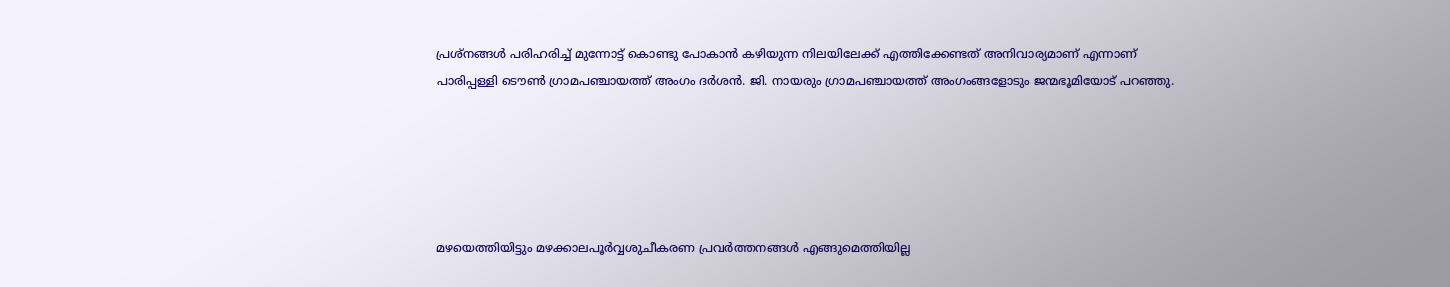പ്രശ്‌നങ്ങൾ പരിഹരിച്ച് മുന്നോട്ട് കൊണ്ടു പോകാൻ കഴിയുന്ന നിലയിലേക്ക് എത്തിക്കേണ്ടത് അനിവാര്യമാണ് എന്നാണ് പാരിപ്പള്ളി ടൌൺ ഗ്രാമപഞ്ചായത്ത്‌ അംഗം ദർശൻ. ജി. നായരും ഗ്രാമപഞ്ചായത്ത്‌ അംഗംങ്ങളോടും ജന്മഭൂമിയോട് പറഞ്ഞു.





മഴയെത്തിയിട്ടും മഴക്കാലപൂർവ്വശുചീകരണ പ്രവർത്തനങ്ങൾ എങ്ങുമെത്തിയില്ല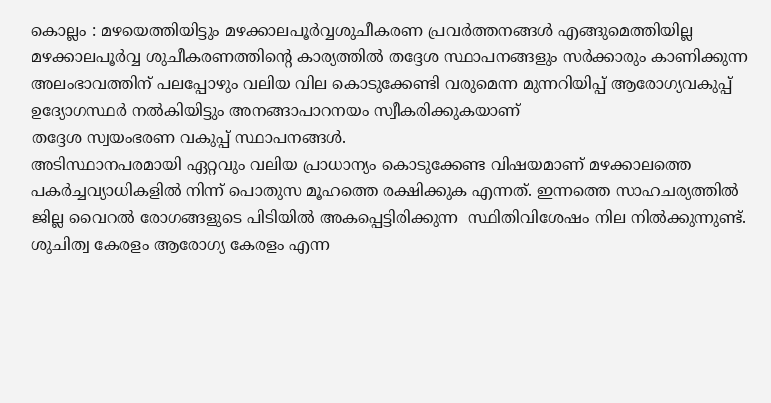കൊല്ലം : മഴയെത്തിയിട്ടും മഴക്കാലപൂർവ്വശുചീകരണ പ്രവർത്തനങ്ങൾ എങ്ങുമെത്തിയില്ല
മഴക്കാലപൂർവ്വ ശുചീകരണത്തിൻ്റെ കാര്യത്തിൽ തദ്ദേശ സ്ഥാപനങ്ങളും സർക്കാരും കാണിക്കുന്ന അലംഭാവത്തിന് പലപ്പോഴും വലിയ വില കൊടുക്കേണ്ടി വരുമെന്ന മുന്നറിയിപ്പ് ആരോഗ്യവകുപ്പ് ഉദ്യോഗസ്ഥർ നൽകിയിട്ടും അനങ്ങാപാറനയം സ്വീകരിക്കുകയാണ്
തദ്ദേശ സ്വയംഭരണ വകുപ്പ് സ്ഥാപനങ്ങൾ.
അടിസ്ഥാനപരമായി ഏറ്റവും വലിയ പ്രാധാന്യം കൊടുക്കേണ്ട വിഷയമാണ് മഴക്കാലത്തെ പകർച്ചവ്യാധികളിൽ നിന്ന് പൊതുസ മൂഹത്തെ രക്ഷിക്കുക എന്നത്. ഇന്നത്തെ സാഹചര്യത്തിൽ ജില്ല വൈറൽ രോഗങ്ങളുടെ പിടിയിൽ അകപ്പെട്ടിരിക്കുന്ന  സ്ഥിതിവിശേഷം നില നിൽക്കുന്നുണ്ട്.
ശുചിത്വ കേരളം ആരോഗ്യ കേരളം എന്ന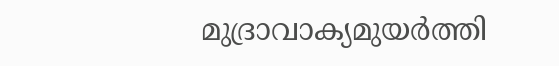മുദ്രാവാക്യമുയർത്തി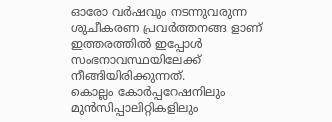ഓരോ വർഷവും നടന്നുവരുന്ന ശുചീകരണ പ്രവർത്തനങ്ങ ളാണ് ഇത്തരത്തിൽ ഇപ്പോൾ സ‌ംഭനാവസ്ഥയിലേക്ക് നീങ്ങിയിരിക്കുന്നത്.
കൊല്ലം കോർപ്പറേഷനിലും മുൻസിപ്പാലിറ്റികളിലും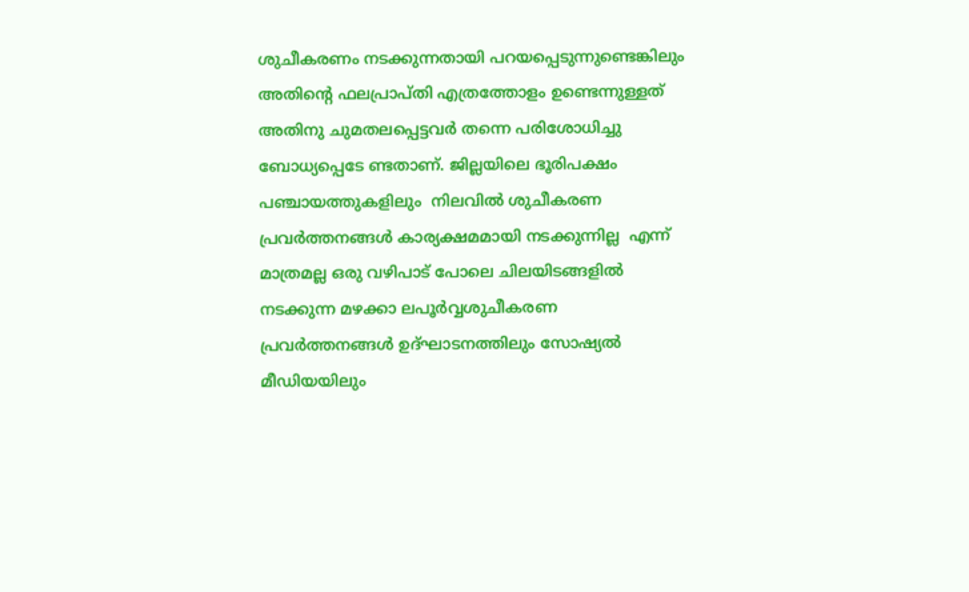ശുചീകരണം നടക്കുന്നതായി പറയപ്പെടുന്നുണ്ടെങ്കിലും അതിന്റെ ഫലപ്രാപ്തി എത്രത്തോളം ഉണ്ടെന്നുള്ളത് അതിനു ചുമതലപ്പെട്ടവർ തന്നെ പരിശോധിച്ചു ബോധ്യപ്പെടേ ണ്ടതാണ്. ജില്ലയിലെ ഭൂരിപക്ഷം
പഞ്ചായത്തുകളിലും  നിലവിൽ ശുചീകരണ പ്രവർത്തനങ്ങൾ കാര്യക്ഷമമായി നടക്കുന്നില്ല  എന്ന് മാത്രമല്ല ഒരു വഴിപാട് പോലെ ചിലയിടങ്ങളിൽ നടക്കുന്ന മഴക്കാ ലപൂർവ്വശുചീകരണ പ്രവർത്തനങ്ങൾ ഉദ്ഘാടനത്തിലും സോഷ്യൽ മീഡിയയിലും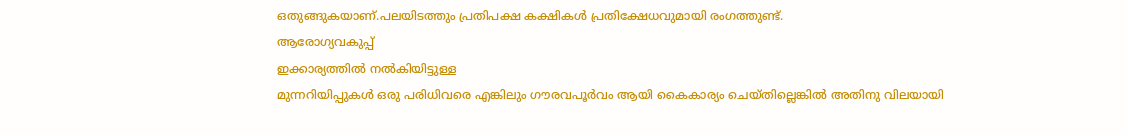ഒതുങ്ങുകയാണ്.പലയിടത്തും പ്രതിപക്ഷ കക്ഷികൾ പ്രതിക്ഷേധവുമായി രംഗത്തുണ്ട്.
ആരോഗ്യവകുപ്പ്
ഇക്കാര്യത്തിൽ നൽകിയിട്ടുള്ള
മുന്നറിയിപ്പുകൾ ഒരു പരിധിവരെ എങ്കിലും ഗൗരവപൂർവം ആയി കൈകാര്യം ചെയ്ത‌ില്ലെങ്കിൽ അതിനു വിലയായി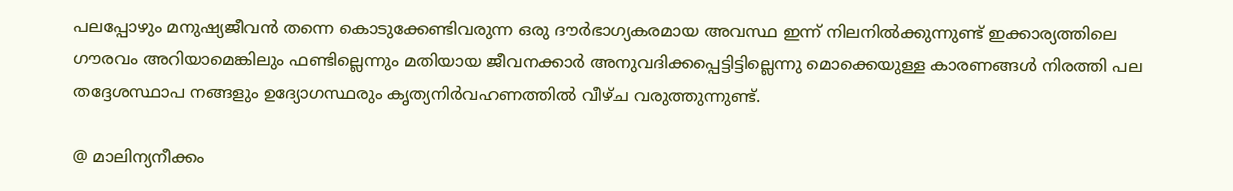പലപ്പോഴും മനുഷ്യജീവൻ തന്നെ കൊടുക്കേണ്ടിവരുന്ന ഒരു ദൗർഭാഗ്യകരമായ അവസ്ഥ ഇന്ന് നിലനിൽക്കുന്നുണ്ട് ഇക്കാര്യത്തിലെ ഗൗരവം അറിയാമെങ്കിലും ഫണ്ടില്ലെന്നും മതിയായ ജീവനക്കാർ അനുവദിക്കപ്പെട്ടിട്ടില്ലെന്നു മൊക്കെയുള്ള കാരണങ്ങൾ നിരത്തി പല തദ്ദേശസ്ഥാപ നങ്ങളും ഉദ്യോഗസ്ഥരും കൃത്യനിർവഹണത്തിൽ വീഴ്‌ച വരുത്തുന്നുണ്ട്.

@ മാലിന്യനീക്കം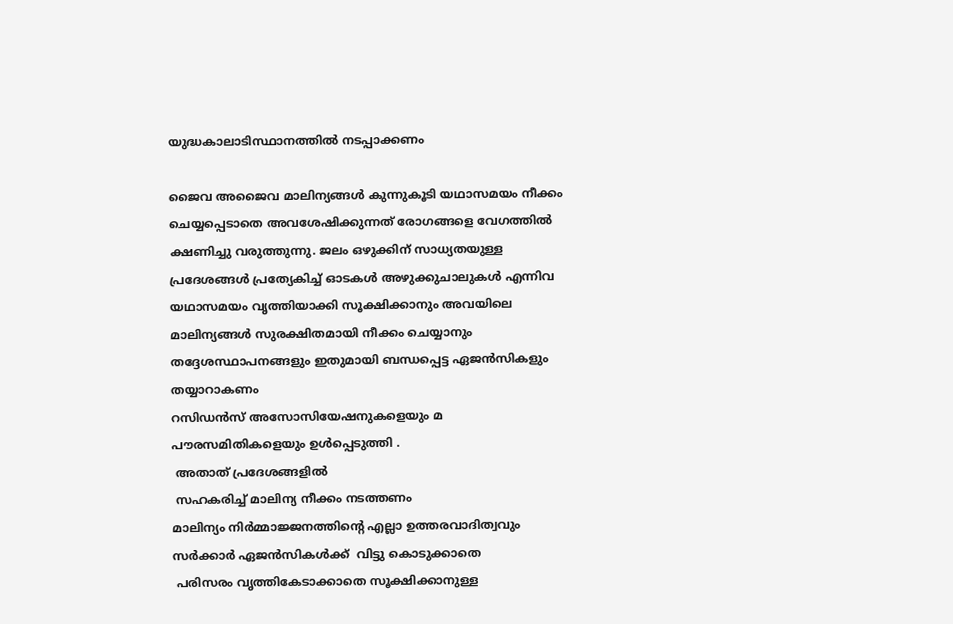യുദ്ധകാലാടിസ്ഥാനത്തിൽ നടപ്പാക്കണം

ജൈവ അജൈവ മാലിന്യങ്ങൾ കുന്നുകൂടി യഥാസമയം നീക്കം ചെയ്യപ്പെടാതെ അവശേഷിക്കുന്നത് രോഗങ്ങളെ വേഗത്തിൽ ക്ഷണിച്ചു വരുത്തുന്നു. ജലം ഒഴുക്കിന് സാധ്യതയുള്ള പ്രദേശങ്ങൾ പ്രത്യേകിച്ച് ഓടകൾ അഴുക്കുചാലുകൾ എന്നിവ യഥാസമയം വൃത്തിയാക്കി സൂക്ഷിക്കാനും അവയിലെ മാലിന്യങ്ങൾ സുരക്ഷിതമായി നീക്കം ചെയ്യാനും തദ്ദേശസ്ഥാപനങ്ങളും ഇതുമായി ബന്ധപ്പെട്ട ഏജൻസികളും തയ്യാറാകണം
റസിഡൻസ് അസോസിയേഷനുകളെയും മ പൗരസമിതികളെയും ഉൾപ്പെടുത്തി .
 അതാത് പ്രദേശങ്ങളിൽ
 സഹകരിച്ച് മാലിന്യ നീക്കം നടത്തണം
മാലിന്യം നിർമ്മാജ്ജനത്തിൻ്റെ എല്ലാ ഉത്തരവാദിത്വവും സർക്കാർ ഏജൻസികൾക്ക്  വിട്ടു കൊടുക്കാതെ
 പരിസരം വൃത്തികേടാക്കാതെ സൂക്ഷിക്കാനുള്ള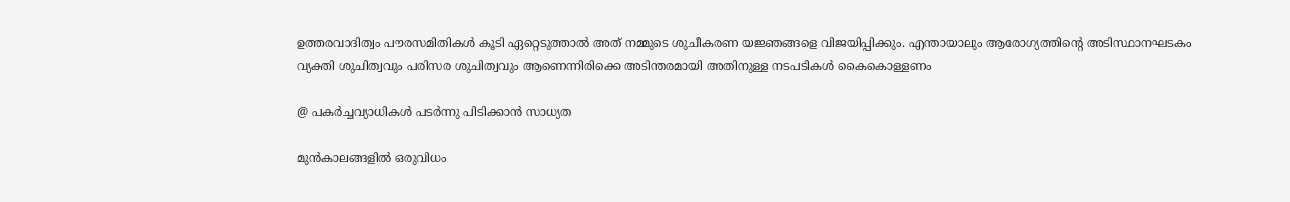ഉത്തരവാദിത്വം പൗരസമിതികൾ കൂടി ഏറ്റെടുത്താൽ അത് നമ്മുടെ ശുചീകരണ യജ്ഞങ്ങളെ വിജയിപ്പിക്കും. എന്തായാലും ആരോഗ്യത്തിന്റെ അടിസ്ഥാനഘടകം വ്യക്തി ശുചിത്വവും പരിസര ശുചിത്വവും ആണെന്നിരിക്കെ അടിന്തരമായി അതിനുള്ള നടപടികൾ കൈകൊള്ളണം

@ പകർച്ചവ്യാധികൾ പടർന്നു പിടിക്കാൻ സാധ്യത

മുൻകാലങ്ങളിൽ ഒരുവിധം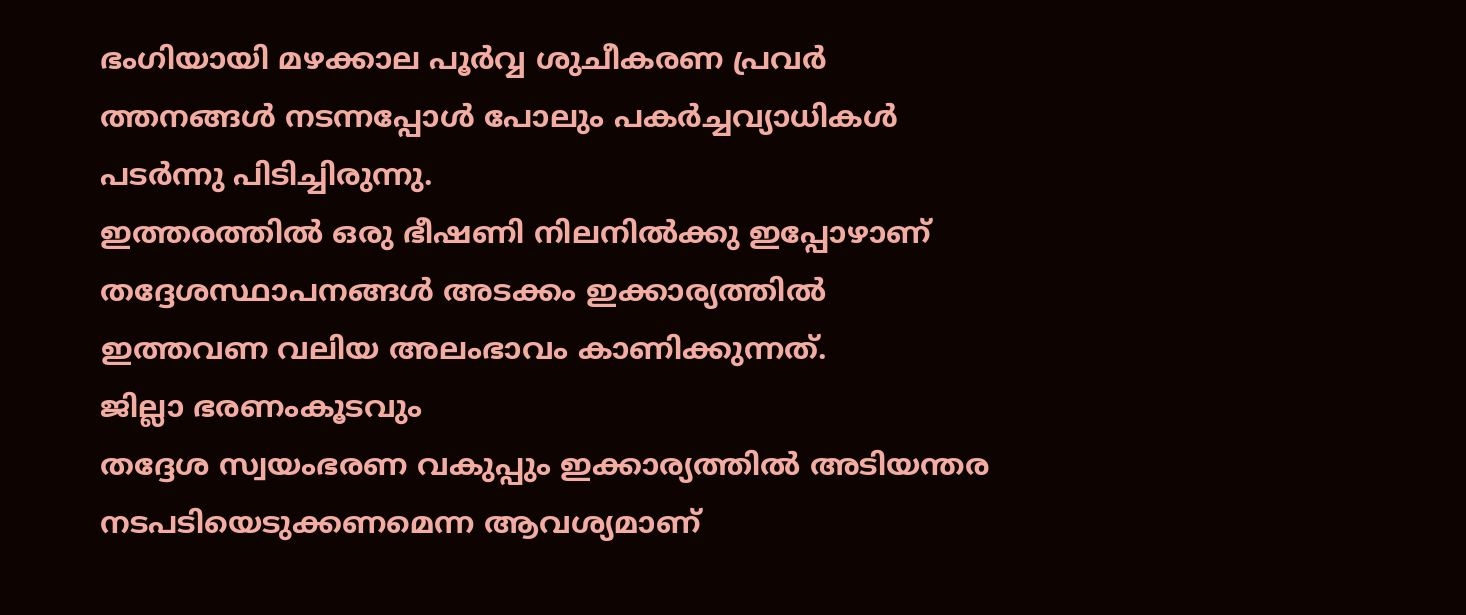ഭംഗിയായി മഴക്കാല പൂർവ്വ ശുചീകരണ പ്രവർ ത്തനങ്ങൾ നടന്നപ്പോൾ പോലും പകർച്ചവ്യാധികൾ പടർന്നു പിടിച്ചിരുന്നു.
ഇത്തരത്തിൽ ഒരു ഭീഷണി നിലനിൽക്കു ഇപ്പോഴാണ് തദ്ദേശസ്ഥാപനങ്ങൾ അടക്കം ഇക്കാര്യത്തിൽ ഇത്തവണ വലിയ അലംഭാവം കാണിക്കുന്നത്.
ജില്ലാ ഭരണംകൂടവും
തദ്ദേശ സ്വയംഭരണ വകുപ്പും ഇക്കാര്യത്തിൽ അടിയന്തര നടപടിയെടുക്കണമെന്ന ആവശ്യമാണ്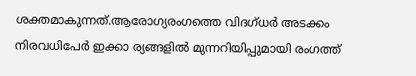ശക്തമാകുന്നത്.ആരോഗ്യരംഗത്തെ വിദഗ്‌ധർ അടക്കം നിരവധിപേർ ഇക്കാ ര്യങ്ങളിൽ മുന്നറിയിപ്പുമായി രംഗത്ത്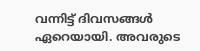വന്നിട്ട് ദിവസങ്ങൾ ഏറെയായി. അവരുടെ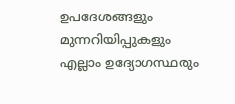ഉപദേശങ്ങളും മുന്നറിയിപ്പുകളും എല്ലാം ഉദ്യോഗസ്ഥരും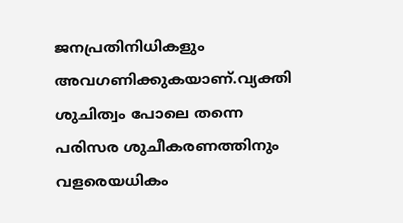ജനപ്രതിനിധികളും അവഗണിക്കുകയാണ്.വ്യക്തി ശുചിത്വം പോലെ തന്നെ പരിസര ശുചീകരണത്തിനും വളരെയധികം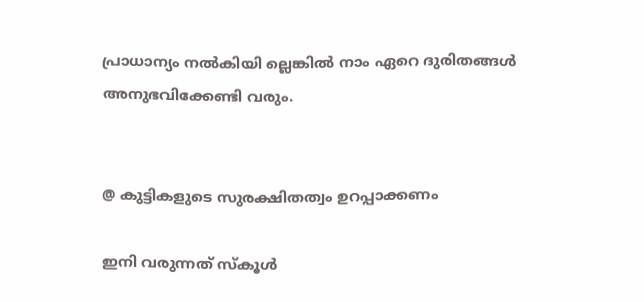പ്രാധാന്യം നൽകിയി ല്ലെങ്കിൽ നാം ഏറെ ദുരിതങ്ങൾ അനുഭവിക്കേണ്ടി വരും.


@ കുട്ടികളുടെ സുരക്ഷിതത്വം ഉറപ്പാക്കണം

ഇനി വരുന്നത് സ്‌കൂൾ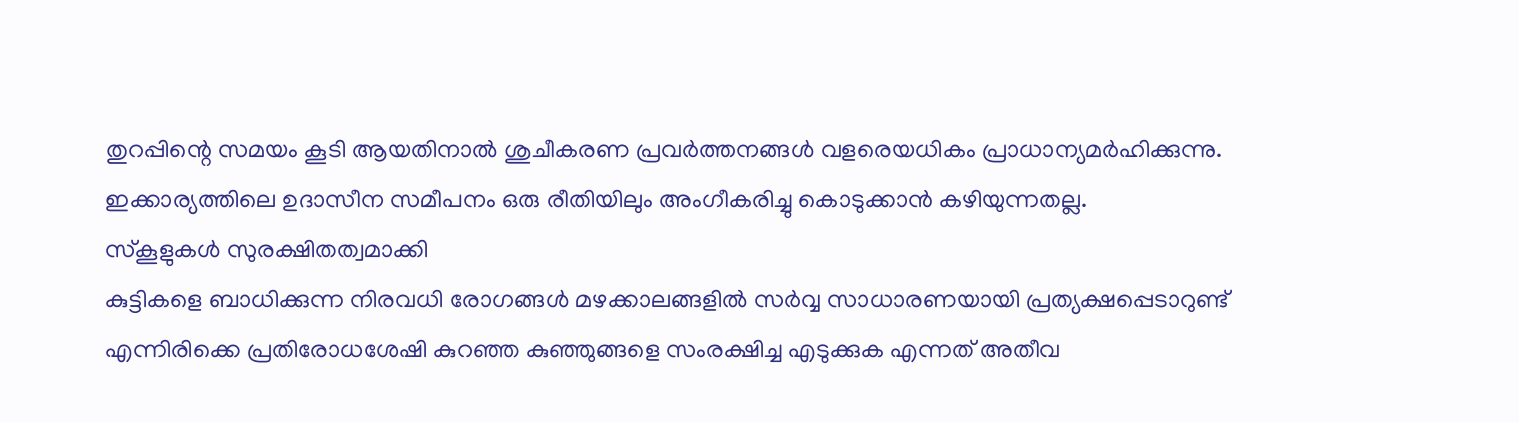തുറപ്പിന്റെ സമയം കൂടി ആയതിനാൽ ശുചീകരണ പ്രവർത്തനങ്ങൾ വളരെയധികം പ്രാധാന്യമർഹിക്കുന്നു. ഇക്കാര്യത്തിലെ ഉദാസീന സമീപനം ഒരു രീതിയിലും അംഗീകരിച്ചു കൊടുക്കാൻ കഴിയുന്നതല്ല.
സ്കൂളുകൾ സുരക്ഷിതത്വമാക്കി
കുട്ടികളെ ബാധിക്കുന്ന നിരവധി രോഗങ്ങൾ മഴക്കാലങ്ങളിൽ സർവ്വ സാധാരണയായി പ്രത്യക്ഷപ്പെടാറുണ്ട് എന്നിരിക്കെ പ്രതിരോധശേഷി കുറഞ്ഞ കുഞ്ഞുങ്ങളെ സംരക്ഷിച്ച എടുക്കുക എന്നത് അതീവ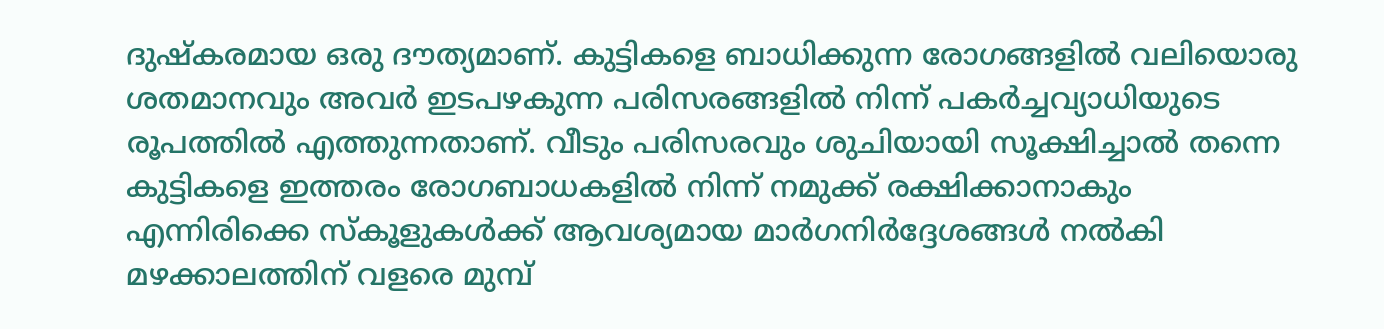ദുഷ്‌കരമായ ഒരു ദൗത്യമാണ്. കുട്ടികളെ ബാധിക്കുന്ന രോഗങ്ങളിൽ വലിയൊരു ശതമാനവും അവർ ഇടപഴകുന്ന പരിസരങ്ങളിൽ നിന്ന് പകർച്ചവ്യാധിയുടെ രൂപത്തിൽ എത്തുന്നതാണ്. വീടും പരിസരവും ശുചിയായി സൂക്ഷിച്ചാൽ തന്നെ കുട്ടികളെ ഇത്തരം രോഗബാധകളിൽ നിന്ന് നമുക്ക് രക്ഷിക്കാനാകും എന്നിരിക്കെ സ്കൂളുകൾക്ക് ആവശ്യമായ മാർഗനിർദ്ദേശങ്ങൾ നൽകി മഴക്കാലത്തിന് വളരെ മുമ്പ്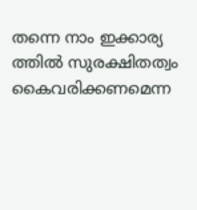തന്നെ നാം ഇക്കാര്യ ത്തിൽ സുരക്ഷിതത്വം കൈവരിക്കണമെന്ന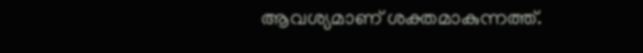ആവശ്യമാണ് ശക്തമാകുന്നത്ത്.